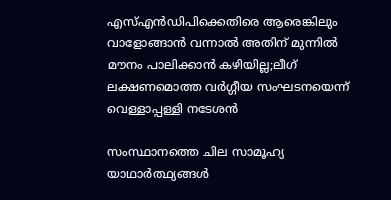എസ്എൻഡിപിക്കെതിരെ ആരെങ്കിലും വാളോങ്ങാൻ വന്നാൽ അതിന് മുന്നിൽ മൗനം പാലിക്കാൻ കഴിയില്ല;ലീഗ് ലക്ഷണമൊത്ത വർഗ്ഗീയ സംഘടനയെന്ന് വെള്ളാപ്പള്ളി നടേശൻ

സംസ്ഥാനത്തെ ചില സാമൂഹ്യ യാഥാർത്ഥ്യങ്ങൾ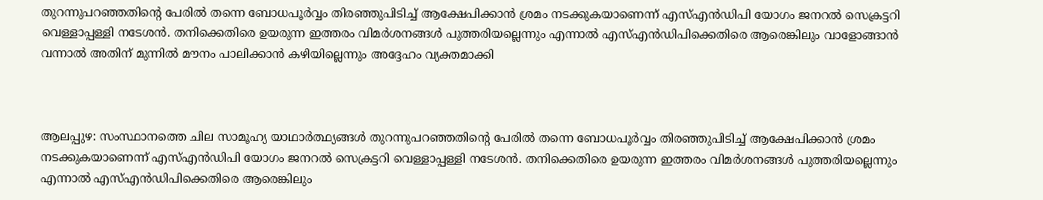തുറന്നുപറഞ്ഞതിന്റെ പേരിൽ തന്നെ ബോധപൂർവ്വം തിരഞ്ഞുപിടിച്ച് ആക്ഷേപിക്കാൻ ശ്രമം നടക്കുകയാണെന്ന് എസ്എൻഡിപി യോഗം ജനറൽ സെക്രട്ടറി വെള്ളാപ്പള്ളി നടേശൻ. തനിക്കെതിരെ ഉയരുന്ന ഇത്തരം വിമർശനങ്ങൾ പുത്തരിയല്ലെന്നും എന്നാൽ എസ്എൻഡിപിക്കെതിരെ ആരെങ്കിലും വാളോങ്ങാൻ വന്നാൽ അതിന് മുന്നിൽ മൗനം പാലിക്കാൻ കഴിയില്ലെന്നും അദ്ദേഹം വ്യക്തമാക്കി



ആലപ്പുഴ: സംസ്ഥാനത്തെ ചില സാമൂഹ്യ യാഥാർത്ഥ്യങ്ങൾ തുറന്നുപറഞ്ഞതിന്റെ പേരിൽ തന്നെ ബോധപൂർവ്വം തിരഞ്ഞുപിടിച്ച് ആക്ഷേപിക്കാൻ ശ്രമം നടക്കുകയാണെന്ന് എസ്എൻഡിപി യോഗം ജനറൽ സെക്രട്ടറി വെള്ളാപ്പള്ളി നടേശൻ. തനിക്കെതിരെ ഉയരുന്ന ഇത്തരം വിമർശനങ്ങൾ പുത്തരിയല്ലെന്നും എന്നാൽ എസ്എൻഡിപിക്കെതിരെ ആരെങ്കിലും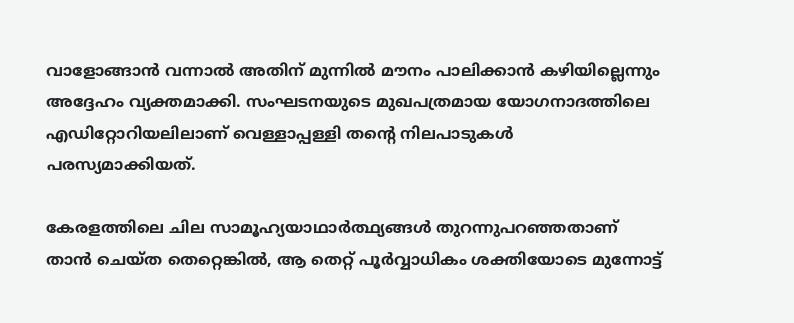വാളോങ്ങാൻ വന്നാൽ അതിന് മുന്നിൽ മൗനം പാലിക്കാൻ കഴിയില്ലെന്നും അദ്ദേഹം വ്യക്തമാക്കി. സംഘടനയുടെ മുഖപത്രമായ യോഗനാദത്തിലെ എഡിറ്റോറിയലിലാണ് വെള്ളാപ്പള്ളി തന്റെ നിലപാടുകൾ പരസ്യമാക്കിയത്.

കേരളത്തിലെ ചില സാമൂഹ്യയാഥാർത്ഥ്യങ്ങൾ തുറന്നുപറഞ്ഞതാണ് താൻ ചെയ്ത തെറ്റെങ്കിൽ, ആ തെറ്റ് പൂർവ്വാധികം ശക്തിയോടെ മുന്നോട്ട്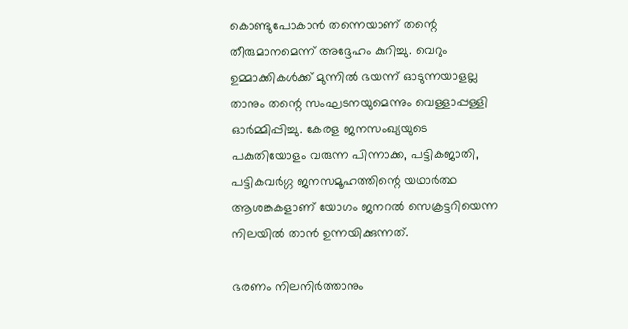കൊണ്ടുപോകാൻ തന്നെയാണ് തന്റെ തീരുമാനമെന്ന് അദ്ദേഹം കുറിച്ചു. വെറും ഉമ്മാക്കികൾക്ക് മുന്നിൽ ഭയന്ന് ഓടുന്നയാളല്ല താനും തന്റെ സംഘടനയുമെന്നും വെള്ളാപ്പള്ളി ഓർമ്മിപ്പിച്ചു. കേരള ജനസംഖ്യയുടെ പകുതിയോളം വരുന്ന പിന്നാക്ക, പട്ടികജാതി, പട്ടികവർഗ്ഗ ജനസമൂഹത്തിന്റെ യഥാർത്ഥ ആശങ്കകളാണ് യോഗം ജനറൽ സെക്രട്ടറിയെന്ന നിലയിൽ താൻ ഉന്നയിക്കുന്നത്.

ഭരണം നിലനിർത്താനും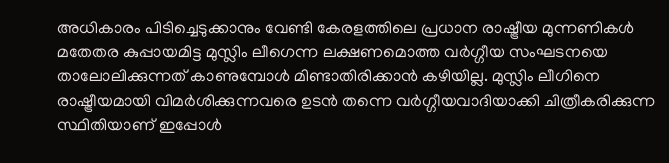അധികാരം പിടിച്ചെടുക്കാനും വേണ്ടി കേരളത്തിലെ പ്രധാന രാഷ്ട്രീയ മുന്നണികൾ മതേതര കുപ്പായമിട്ട മുസ്ലിം ലീഗെന്ന ലക്ഷണമൊത്ത വർഗ്ഗീയ സംഘടനയെ താലോലിക്കുന്നത് കാണുമ്പോൾ മിണ്ടാതിരിക്കാൻ കഴിയില്ല. മുസ്ലിം ലീഗിനെ രാഷ്ട്രീയമായി വിമർശിക്കുന്നവരെ ഉടൻ തന്നെ വർഗ്ഗീയവാദിയാക്കി ചിത്രീകരിക്കുന്ന സ്ഥിതിയാണ് ഇപ്പോൾ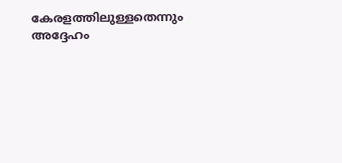കേരളത്തിലുള്ളതെന്നും അദ്ദേഹം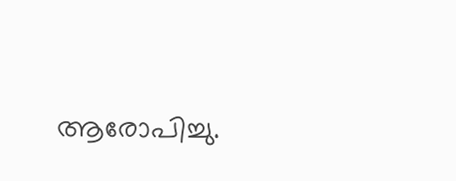ആരോപിച്ചു.